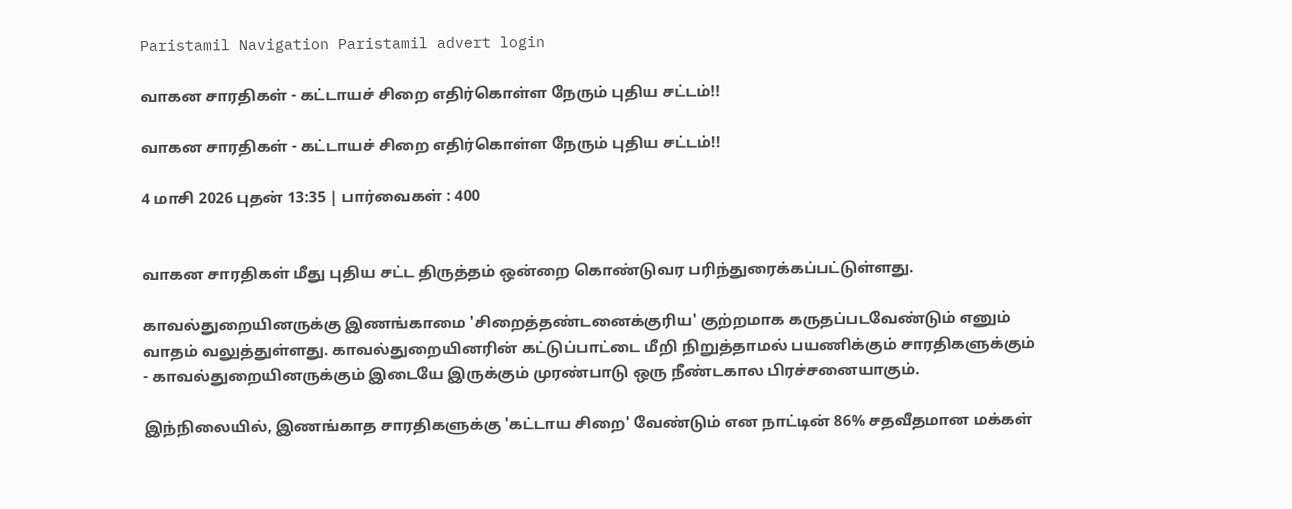Paristamil Navigation Paristamil advert login

வாகன சாரதிகள் - கட்டாயச் சிறை எதிர்கொள்ள நேரும் புதிய சட்டம்!!

வாகன சாரதிகள் - கட்டாயச் சிறை எதிர்கொள்ள நேரும் புதிய சட்டம்!!

4 மாசி 2026 புதன் 13:35 | பார்வைகள் : 400


வாகன சாரதிகள் மீது புதிய சட்ட திருத்தம் ஒன்றை கொண்டுவர பரிந்துரைக்கப்பட்டுள்ளது.

காவல்துறையினருக்கு இணங்காமை 'சிறைத்தண்டனைக்குரிய' குற்றமாக கருதப்படவேண்டும் எனும் வாதம் வலுத்துள்ளது. காவல்துறையினரின் கட்டுப்பாட்டை மீறி நிறுத்தாமல் பயணிக்கும் சாரதிகளுக்கும் - காவல்துறையினருக்கும் இடையே இருக்கும் முரண்பாடு ஒரு நீண்டகால பிரச்சனையாகும்.

இந்நிலையில், இணங்காத சாரதிகளுக்கு 'கட்டாய சிறை' வேண்டும் என நாட்டின் 86% சதவீதமான மக்கள்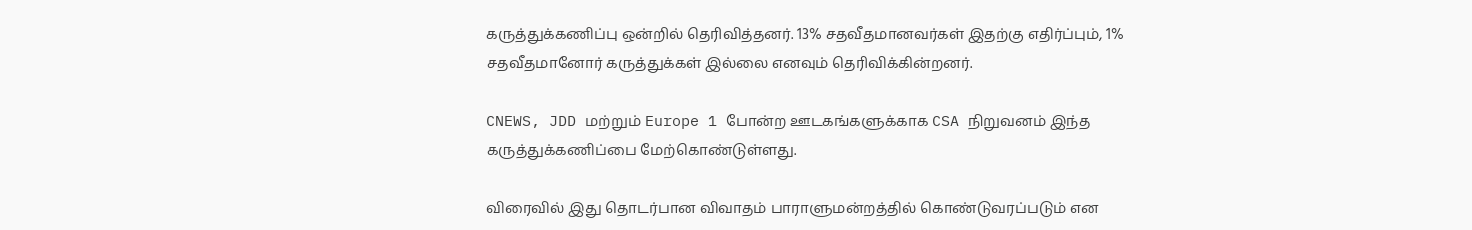கருத்துக்கணிப்பு ஒன்றில் தெரிவித்தனர். 13% சதவீதமானவர்கள் இதற்கு எதிர்ப்பும், 1% சதவீதமானோர் கருத்துக்கள் இல்லை எனவும் தெரிவிக்கின்றனர்.

CNEWS, JDD மற்றும் Europe 1 போன்ற ஊடகங்களுக்காக CSA நிறுவனம் இந்த கருத்துக்கணிப்பை மேற்கொண்டுள்ளது.

விரைவில் இது தொடர்பான விவாதம் பாராளுமன்றத்தில் கொண்டுவரப்படும் என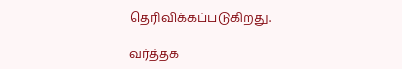தெரிவிக்கப்படுகிறது.

வர்த்தக‌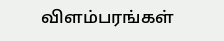விளம்பரங்கள்